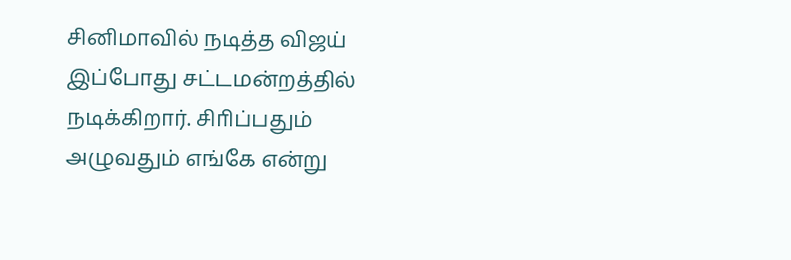சினிமாவில் நடித்த விஜய் இப்போது சட்டமன்றத்தில் நடிக்கிறார். சிாிப்பதும் அழுவதும் எங்கே என்று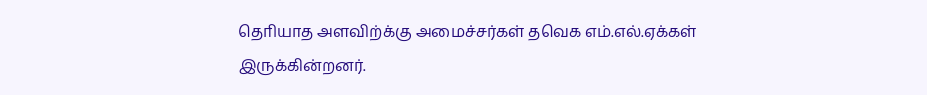தொியாத அளவிற்க்கு அமைச்சர்கள் தவெக எம்.எல்.ஏக்கள் இருக்கின்றனர்.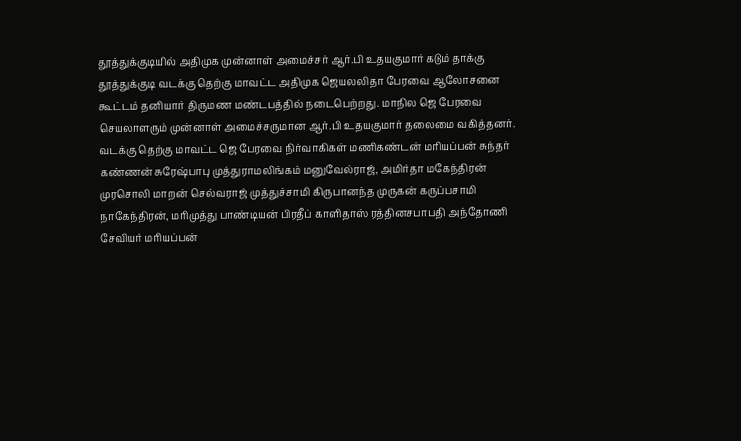தூத்துக்குடியில் அதிமுக முன்னாள் அமைச்சர் ஆர்.பி உதயகுமார் கடும் தாக்கு
தூத்துக்குடி வடக்கு தெற்கு மாவட்ட அதிமுக ஜெயலலிதா பேரவை ஆலோசனை கூட்டம் தனியார் திருமண மண்டபத்தில் நடைபெற்றது. மாநில ஜெ பேரவை செயலாளரும் முன்னாள் அமைச்சருமான ஆர்.பி உதயகுமார் தலைமை வகித்தனர். வடக்கு தெற்கு மாவட்ட ஜெ பேரவை நிர்வாகிகள் மணிகண்டன் மாியப்பன் சுந்தர் கண்ணன் சுரேஷ்பாபு முத்துராமலிங்கம் மனுவேல்ராஜ், அமிர்தா மகேந்திரன் முரசொலி மாறன் செல்வராஜ் முத்துச்சாமி கிருபானந்த முருகன் கருப்பசாமி நாகேந்திரன், மாிமுத்து பாண்டியன் பிரதீப் காளிதாஸ் ரத்தினசபாபதி அந்தோணி சேவியர் மாியப்பன்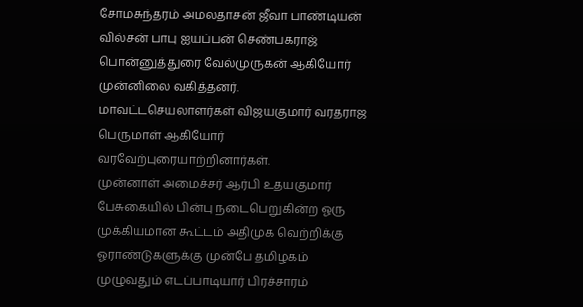சோமசுந்தரம் அமலதாசன் ஜீவா பாண்டியன் வில்சன் பாபு ஐயப்பன் செண்பகராஜ் பொன்னுத்துரை வேல்முருகன் ஆகியோர் முன்னிலை வகித்தனர்.
மாவட்டசெயலாளர்கள் விஜயகுமார் வரதராஜ பெருமாள் ஆகியோர் வரவேற்புரையாற்றினார்கள்.
முன்னாள் அமைச்சர் ஆர்பி உதயகுமார் பேசுகையில் பின்பு நடைபெறுகின்ற ஓரு முக்கியமான கூட்டம் அதிமுக வெற்றிக்கு ஓராண்டுகளுக்கு முன்பே தமிழகம் முழுவதும் எடப்பாடியார் பிரச்சாரம்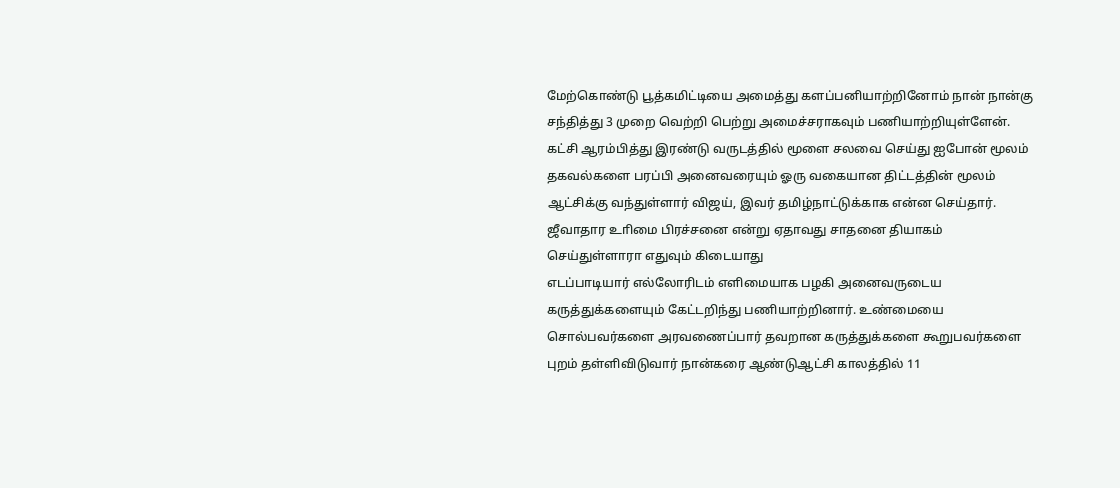மேற்கொண்டு பூத்கமிட்டியை அமைத்து களப்பனியாற்றினோம் நான் நான்கு சந்தித்து 3 முறை வெற்றி பெற்று அமைச்சராகவும் பணியாற்றியுள்ளேன். கட்சி ஆரம்பித்து இரண்டு வருடத்தில் மூளை சலவை செய்து ஐபோன் மூலம் தகவல்களை பரப்பி அனைவரையும் ஓரு வகையான திட்டத்தின் மூலம் ஆட்சிக்கு வந்துள்ளார் விஜய், இவர் தமிழ்நாட்டுக்காக என்ன செய்தார். ஜீவாதார உாிமை பிரச்சனை என்று ஏதாவது சாதனை தியாகம் செய்துள்ளாரா எதுவும் கிடையாது
எடப்பாடியார் எல்லோரிடம் எளிமையாக பழகி அனைவருடைய கருத்துக்களையும் கேட்டறிந்து பணியாற்றினார். உண்மையை சொல்பவர்களை அரவணைப்பார் தவறான கருத்துக்களை கூறுபவர்களை புறம் தள்ளிவிடுவார் நான்கரை ஆண்டுஆட்சி காலத்தில் 11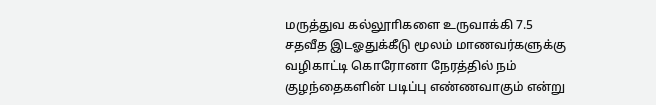மருத்துவ கல்லூாிகளை உருவாக்கி 7.5 சதவீத இடஓதுக்கீடு மூலம் மாணவர்களுக்கு வழிகாட்டி கொரோனா நேரத்தில் நம் குழந்தைகளின் படிப்பு எண்ணவாகும் என்று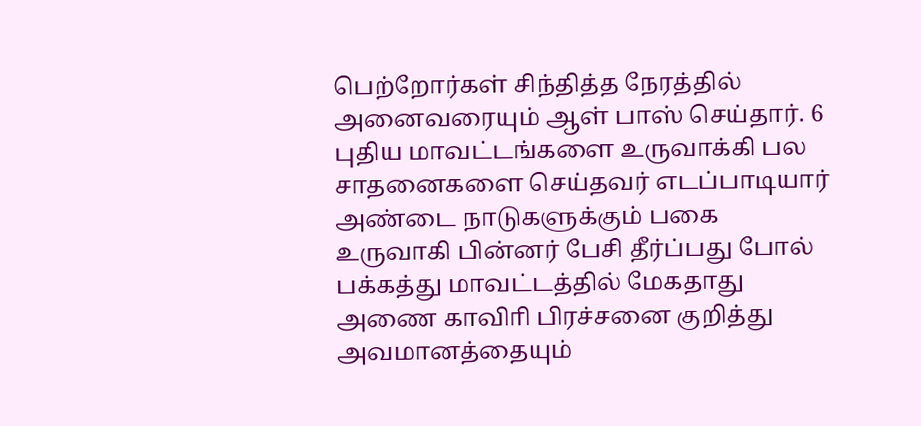பெற்றோர்கள் சிந்தித்த நேரத்தில் அனைவரையும் ஆள் பாஸ் செய்தார். 6 புதிய மாவட்டங்களை உருவாக்கி பல சாதனைகளை செய்தவர் எடப்பாடியார் அண்டை நாடுகளுக்கும் பகை உருவாகி பின்னர் பேசி தீர்ப்பது போல் பக்கத்து மாவட்டத்தில் மேகதாது அணை காவிாி பிரச்சனை குறித்து அவமானத்தையும்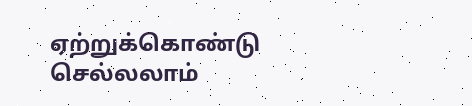ஏற்றுக்கொண்டு செல்லலாம்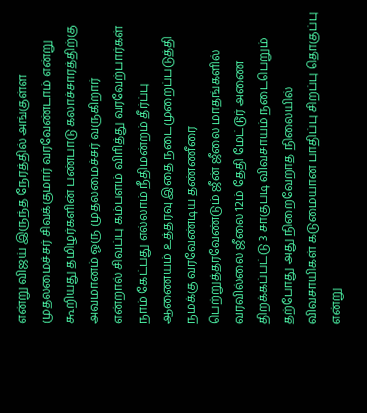என்று விஜய் இருந்த நேரத்தில் அங்குள்ள முதலமைச்சர் சிவக்குமார் வரவேண்டாம் என்று கூறியது தமிழர்களின் பண்பாடு கலாச்சாரத்திற்கு அவமானம் ஓரு முதலமைச்சர் வருகிறார்
என்றால் சிவப்பு கம்பளம் விாித்து வரவேற்பார்கள் நாம் கேட்பது எல்லாம் நீதிமன்றம் தீர்ப்பு ஆணையம் உத்தரவு இதை நடைமுறைப்படுத்தி நமக்கு வரவேண்டிய தண்ணீரை பெற்றுத்தரவேண்டும் ஜீன் ஜீலை மாதங்களில் வரவில்லை ஜீலை 12ம் தேதி மேட்டூர் அணை திறக்கப்பட்டு 3 சாகுபடி விவசாயம் நடைபெறும் தற்போது அது நிறைவேறாத நிலையில் விவசாயிகள் கடுமையான பாதிப்பு சிறப்பு தொகுப்பு என்று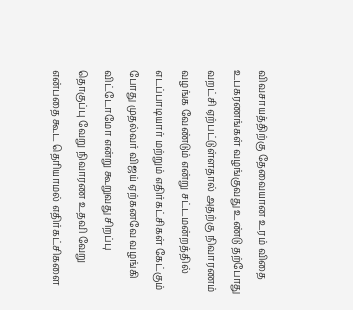விவசாயத்திற்கு தேவையான உரம் விதை உபகரணங்கள் வழங்குவது உண்டு தற்போது வறட்சி ஏற்பட்டுள்ளதால் அதற்கு நிவாரணம் வழங்க வேண்டும் என்று சட்டமன்றத்தில் எடப்பாடியார் மற்றும் எதிர்கட்சிகள் கேட்கும் போது முதல்வர் விஜய் ஏற்கனவே வழங்கி விட்டோமோ என்று கூறுவது சிறப்பு தொகுப்பு வேறு நிவாரண உதவி வேறு என்பதை கூட தொியாமல் எதிர்கட்சிகளை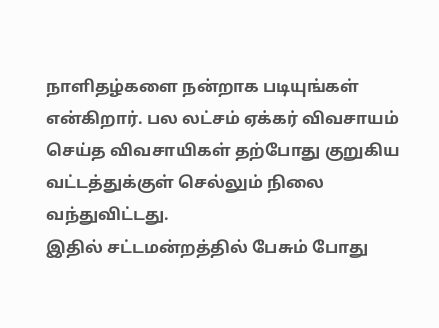நாளிதழ்களை நன்றாக படியுங்கள் என்கிறார். பல லட்சம் ஏக்கர் விவசாயம் செய்த விவசாயிகள் தற்போது குறுகிய வட்டத்துக்குள் செல்லும் நிலை வந்துவிட்டது.
இதில் சட்டமன்றத்தில் பேசும் போது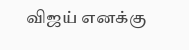விஜய் எனக்கு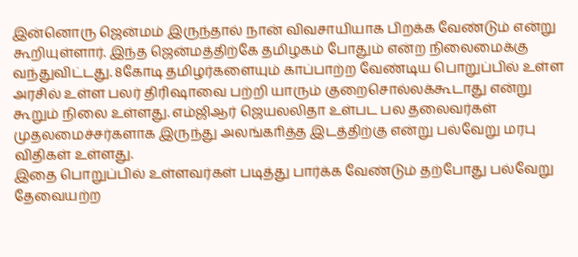இன்னொரு ஜென்மம் இருந்தால் நான் விவசாயியாக பிறக்க வேண்டும் என்று கூறியுள்ளார். இந்த ஜென்மத்திற்கே தமிழகம் போதும் என்ற நிலைமைக்கு வந்துவிட்டது. 8கோடி தமிழர்களையும் காப்பாற்ற வேண்டிய பொறுப்பில் உள்ள அரசில் உள்ள பலர் திரிஷாவை பற்றி யாரும் குறைசொல்லக்கூடாது என்று கூறும் நிலை உள்ளது. எம்ஜிஆர் ஜெயலலிதா உள்பட பல தலைவர்கள் முதலமைச்சர்களாக இருந்து அலங்காித்த இடத்திற்கு என்று பல்வேறு மரபு விதிகள் உள்ளது.
இதை பொறுப்பில் உள்ளவர்கள் படித்து பார்க்க வேண்டும் தற்போது பல்வேறு தேவையற்ற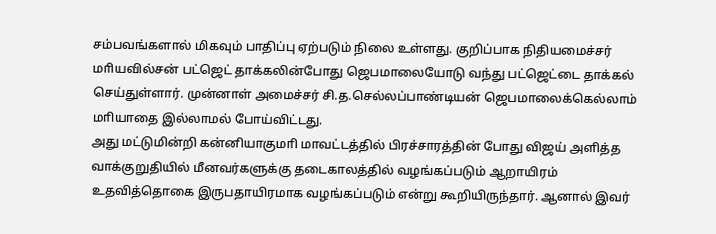சம்பவங்களால் மிகவும் பாதிப்பு ஏற்படும் நிலை உள்ளது. குறிப்பாக நிதியமைச்சர் மாியவில்சன் பட்ஜெட் தாக்கலின்போது ஜெபமாலையோடு வந்து பட்ஜெட்டை தாக்கல் செய்துள்ளார். முன்னாள் அமைச்சர் சி.த.செல்லப்பாண்டியன் ஜெபமாலைக்கெல்லாம் மாியாதை இல்லாமல் போய்விட்டது.
அது மட்டுமின்றி கன்னியாகுமாி மாவட்டத்தில் பிரச்சாரத்தின் போது விஜய் அளித்த வாக்குறுதியில் மீனவர்களுக்கு தடைகாலத்தில் வழங்கப்படும் ஆறாயிரம் உதவித்தொகை இருபதாயிரமாக வழங்கப்படும் என்று கூறியிருந்தார். ஆனால் இவர்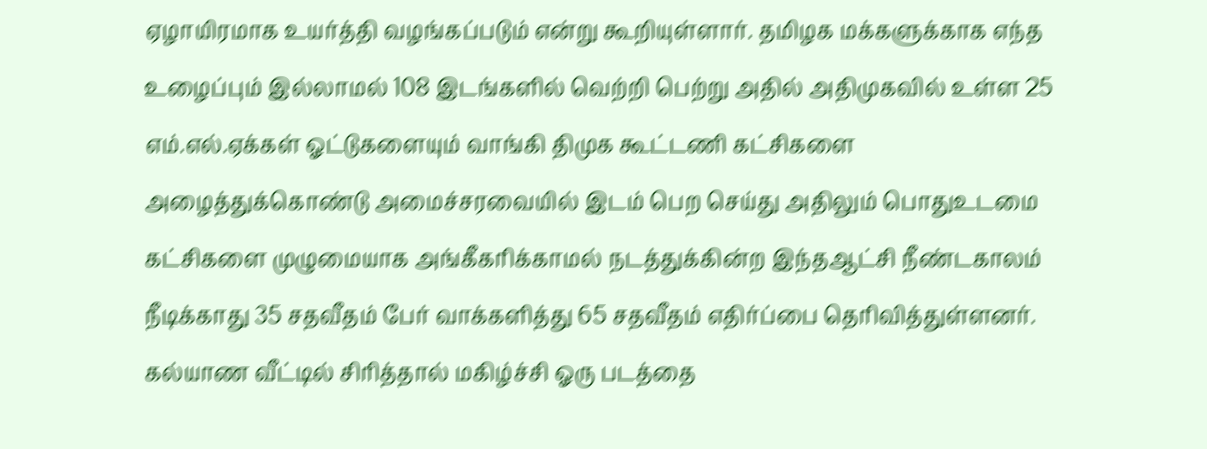ஏழாயிரமாக உயர்த்தி வழங்கப்படும் என்று கூறியுள்ளார். தமிழக மக்களுக்காக எந்த உழைப்பும் இல்லாமல் 108 இடங்களில் வெற்றி பெற்று அதில் அதிமுகவில் உள்ள 25 எம்.எல்.ஏக்கள் ஓட்டுகளையும் வாங்கி திமுக கூட்டணி கட்சிகளை அழைத்துக்கொண்டு அமைச்சரவையில் இடம் பெற செய்து அதிலும் பொதுஉடமை கட்சிகளை முழுமையாக அங்கீகாிக்காமல் நடத்துக்கின்ற இந்தஆட்சி நீண்டகாலம் நீடிக்காது 35 சதவீதம் பேர் வாக்களித்து 65 சதவீதம் எதிர்ப்பை தொிவித்துள்ளனர்.
கல்யாண வீட்டில் சிாித்தால் மகிழ்ச்சி ஓரு படத்தை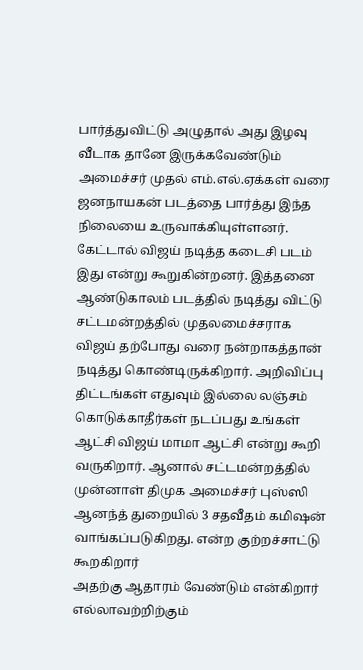பார்த்துவிட்டு அழுதால் அது இழவு வீடாக தானே இருக்கவேண்டும் அமைச்சர் முதல் எம்.எல்.ஏக்கள் வரை ஜனநாயகன் படத்தை பார்த்து இந்த நிலையை உருவாக்கியுள்ளனர். கேட்டால் விஜய் நடித்த கடைசி படம் இது என்று கூறுகின்றனர். இத்தனை ஆண்டுகாலம் படத்தில் நடித்து விட்டு சட்டமன்றத்தில் முதலமைச்சராக விஜய் தற்போது வரை நன்றாகத்தான் நடித்து கொண்டிருக்கிறார். அறிவிப்பு திட்டங்கள் எதுவும் இல்லை லஞ்சம் கொடுக்காதீர்கள் நடப்பது உங்கள் ஆட்சி விஜய் மாமா ஆட்சி என்று கூறி வருகிறார். ஆனால் சட்டமன்றத்தில் முன்னாள் திமுக அமைச்சர் புஸ்ஸி ஆனந்த் துறையில் 3 சதவீதம் கமிஷன் வாங்கப்படுகிறது. என்ற குற்றச்சாட்டு கூறகிறார்
அதற்கு ஆதாரம் வேண்டும் என்கிறார் எல்லாவற்றிற்கும்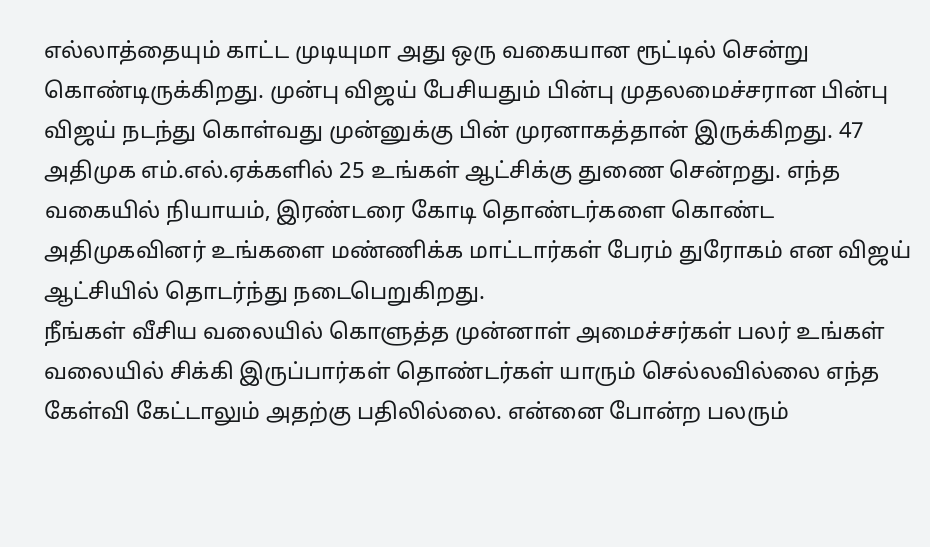எல்லாத்தையும் காட்ட முடியுமா அது ஒரு வகையான ரூட்டில் சென்று கொண்டிருக்கிறது. முன்பு விஜய் பேசியதும் பின்பு முதலமைச்சரான பின்பு விஜய் நடந்து கொள்வது முன்னுக்கு பின் முரனாகத்தான் இருக்கிறது. 47 அதிமுக எம்.எல்.ஏக்களில் 25 உங்கள் ஆட்சிக்கு துணை சென்றது. எந்த வகையில் நியாயம், இரண்டரை கோடி தொண்டர்களை கொண்ட அதிமுகவினர் உங்களை மண்ணிக்க மாட்டார்கள் பேரம் துரோகம் என விஜய் ஆட்சியில் தொடர்ந்து நடைபெறுகிறது.
நீங்கள் வீசிய வலையில் கொளுத்த முன்னாள் அமைச்சர்கள் பலர் உங்கள் வலையில் சிக்கி இருப்பார்கள் தொண்டர்கள் யாரும் செல்லவில்லை எந்த கேள்வி கேட்டாலும் அதற்கு பதிலில்லை. என்னை போன்ற பலரும்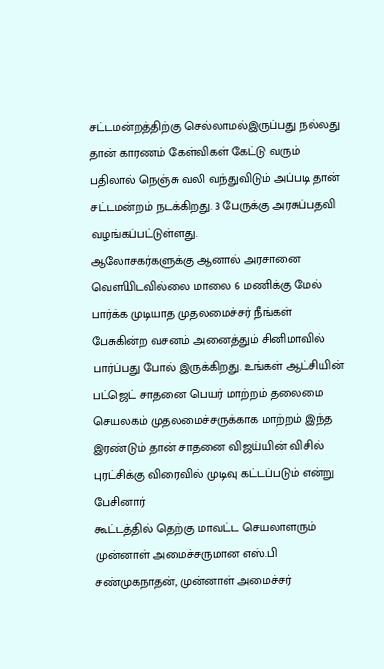சட்டமன்றத்திற்கு செல்லாமல்இருப்பது நல்லது தான் காரணம் கேள்விகள் கேட்டு வரும் பதிலால் நெஞ்சு வலி வந்துவிடும் அப்படி தான் சட்டமன்றம் நடக்கிறது. 3 பேருக்கு அரசுப்பதவி வழங்கப்பட்டுள்ளது.
ஆலோசகர்களுக்கு ஆனால் அரசானை வௌியிடவில்லை மாலை 6 மணிக்கு மேல் பார்க்க முடியாத முதலமைச்சர் நீங்கள் பேசுகின்ற வசனம் அனைத்தும் சினிமாவில் பார்ப்பது போல் இருக்கிறது. உங்கள் ஆட்சியின் பட்ஜெட் சாதனை பெயர் மாற்றம் தலைமை செயலகம் முதலமைச்சருக்காக மாற்றம் இந்த இரண்டும் தான் சாதனை விஜய்யின் விசில் புரட்சிக்கு விரைவில் முடிவு கட்டப்படும் என்று பேசினார்
கூட்டத்தில் தெற்கு மாவட்ட செயலாளரும் முன்னாள் அமைச்சருமான எஸ்.பி சண்முகநாதன், முன்னாள் அமைச்சர்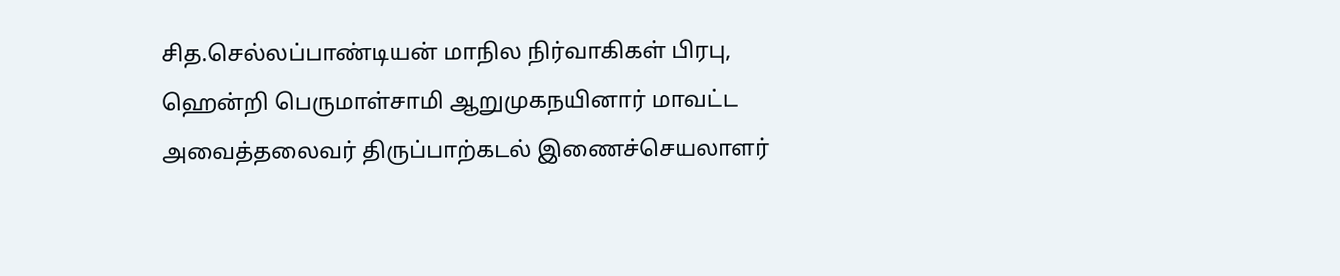சித.செல்லப்பாண்டியன் மாநில நிர்வாகிகள் பிரபு, ஹென்றி பெருமாள்சாமி ஆறுமுகநயினார் மாவட்ட அவைத்தலைவர் திருப்பாற்கடல் இணைச்செயலாளர்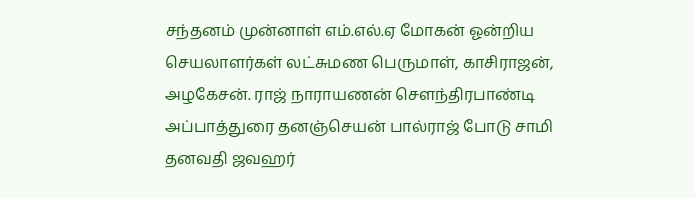சந்தனம் முன்னாள் எம்.எல்.ஏ மோகன் ஓன்றிய செயலாளர்கள் லட்சுமண பெருமாள், காசிராஜன், அழகேசன். ராஜ் நாராயணன் சௌந்திரபாண்டி அப்பாத்துரை தனஞ்செயன் பால்ராஜ் போடு சாமி தனவதி ஜவஹர்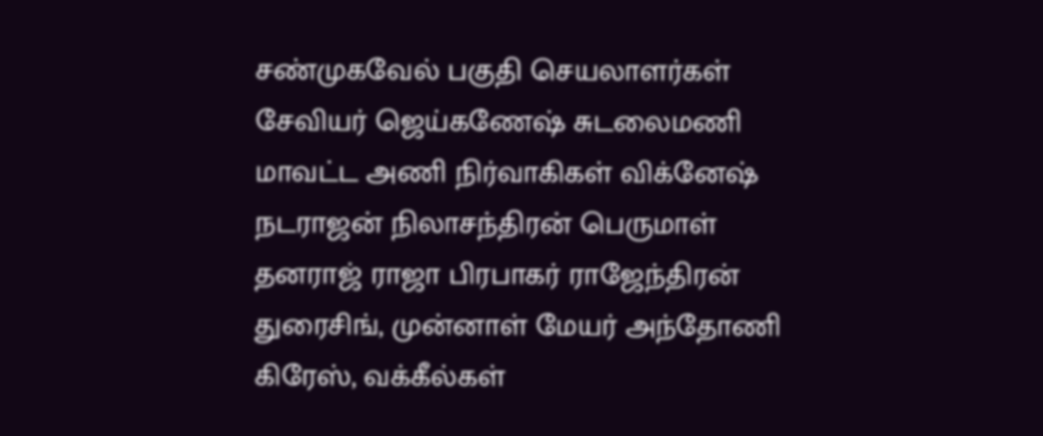சண்முகவேல் பகுதி செயலாளர்கள் சேவியர் ஜெய்கணேஷ் சுடலைமணி மாவட்ட அணி நிர்வாகிகள் விக்னேஷ் நடராஜன் நிலாசந்திரன் பெருமாள் தனராஜ் ராஜா பிரபாகர் ராஜேந்திரன் துரைசிங், முன்னாள் மேயர் அந்தோணி கிரேஸ், வக்கீல்கள்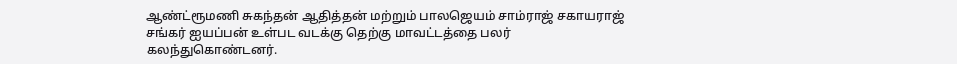ஆண்ட்ரூமணி சுகந்தன் ஆதித்தன் மற்றும் பாலஜெயம் சாம்ராஜ் சகாயராஜ் சங்கர் ஐயப்பன் உள்பட வடக்கு தெற்கு மாவட்டத்தை பலர் கலந்துகொண்டனர்.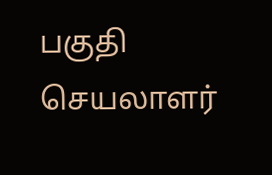பகுதி செயலாளர்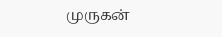முருகன்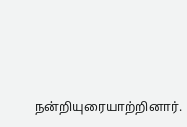நன்றியுரையாற்றினார்.